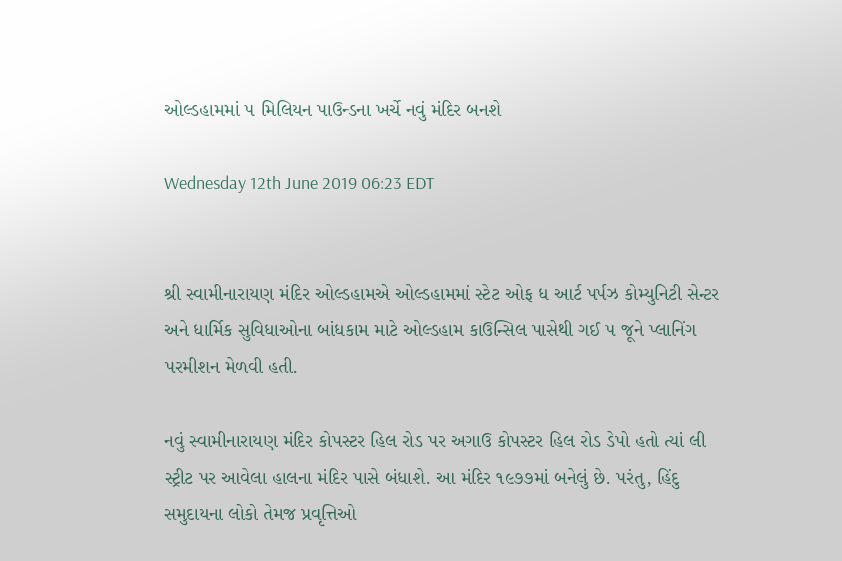ઓલ્ડહામમાં ૫ મિલિયન પાઉન્ડના ખર્ચે નવું મંદિર બનશે

Wednesday 12th June 2019 06:23 EDT


શ્રી સ્વામીનારાયણ મંદિર ઓલ્ડહામએ ઓલ્ડહામમાં સ્ટેટ ઓફ ધ આર્ટ પર્પઝ કોમ્યુનિટી સેન્ટર અને ધાર્મિક સુવિધાઓના બાંધકામ માટે ઓલ્ડહામ કાઉન્સિલ પાસેથી ગઈ ૫ જૂને પ્લાનિંગ પરમીશન મેળવી હતી.

નવું સ્વામીનારાયણ મંદિર કોપસ્ટર હિલ રોડ પર અગાઉ કોપસ્ટર હિલ રોડ ડેપો હતો ત્યાં લી સ્ટ્રીટ પર આવેલા હાલના મંદિર પાસે બંધાશે. આ મંદિર ૧૯૭૭માં બનેલું છે. પરંતુ, હિંદુ સમુદાયના લોકો તેમજ પ્રવૃત્તિઓ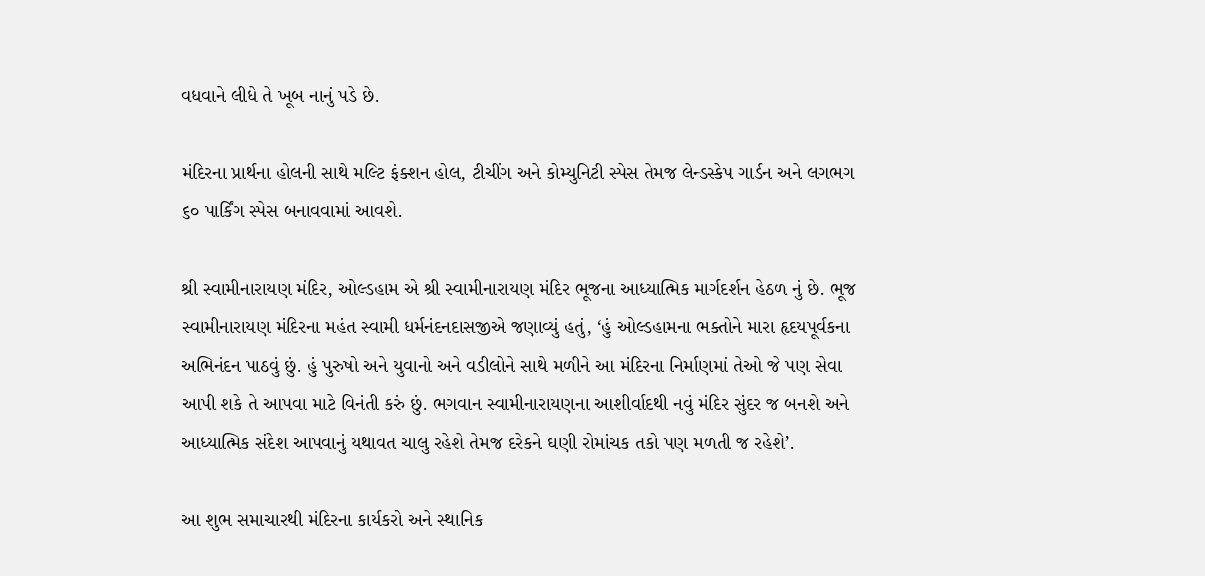વધવાને લીધે તે ખૂબ નાનું પડે છે.

મંદિરના પ્રાર્થના હોલની સાથે મલ્ટિ ફંક્શન હોલ, ટીચીંગ અને કોમ્યુનિટી સ્પેસ તેમજ લેન્ડસ્કેપ ગાર્ડન અને લગભગ ૬૦ પાર્કિંગ સ્પેસ બનાવવામાં આવશે.

શ્રી સ્વામીનારાયણ મંદિર, ઓલ્ડહામ એ શ્રી સ્વામીનારાયણ મંદિર ભૂજના આધ્યાત્મિક માર્ગદર્શન હેઠળ નું છે. ભૂજ સ્વામીનારાયણ મંદિરના મહંત સ્વામી ધર્મનંદનદાસજીએ જણાવ્યું હતું, ‘હું ઓલ્ડહામના ભક્તોને મારા હૃદયપૂર્વકના અભિનંદન પાઠવું છું. હું પુરુષો અને યુવાનો અને વડીલોને સાથે મળીને આ મંદિરના નિર્માણમાં તેઓ જે પણ સેવા આપી શકે તે આપવા માટે વિનંતી કરું છું. ભગવાન સ્વામીનારાયણના આશીર્વાદથી નવું મંદિર સુંદર જ બનશે અને આધ્યાત્મિક સંદેશ આપવાનું યથાવત ચાલુ રહેશે તેમજ દરેકને ઘણી રોમાંચક તકો પણ મળતી જ રહેશે’.

આ શુભ સમાચારથી મંદિરના કાર્યકરો અને સ્થાનિક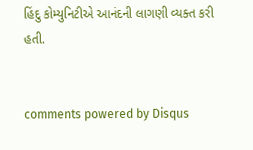હિંદુ કોમ્યુનિટીએ આનંદની લાગણી વ્યક્ત કરી હતી.


comments powered by Disqus